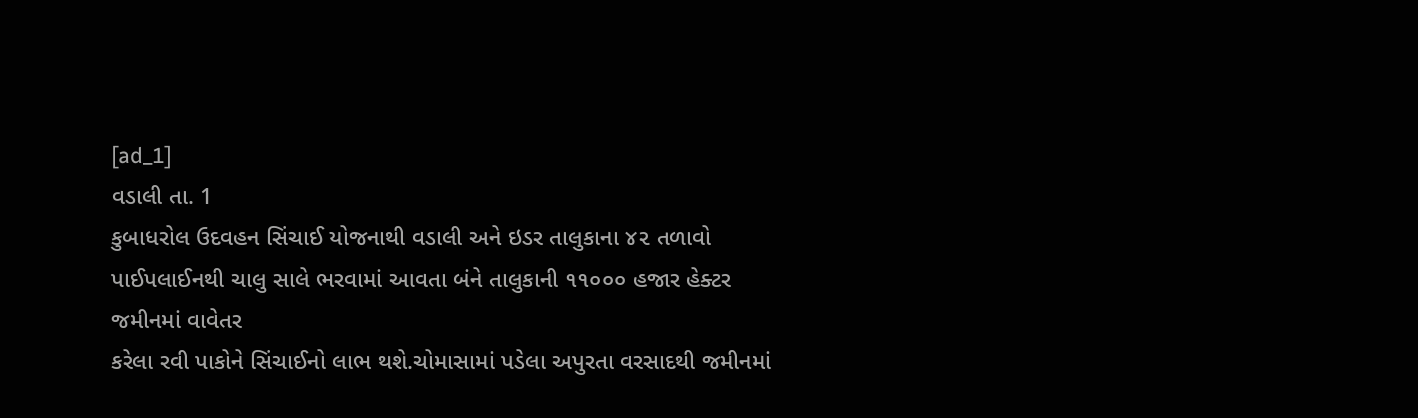[ad_1]
વડાલી તા. 1
કુબાધરોલ ઉદવહન સિંચાઈ યોજનાથી વડાલી અને ઇડર તાલુકાના ૪૨ તળાવો
પાઈપલાઈનથી ચાલુ સાલે ભરવામાં આવતા બંને તાલુકાની ૧૧૦૦૦ હજાર હેક્ટર જમીનમાં વાવેતર
કરેલા રવી પાકોને સિંચાઈનો લાભ થશે.ચોમાસામાં પડેલા અપુરતા વરસાદથી જમીનમાં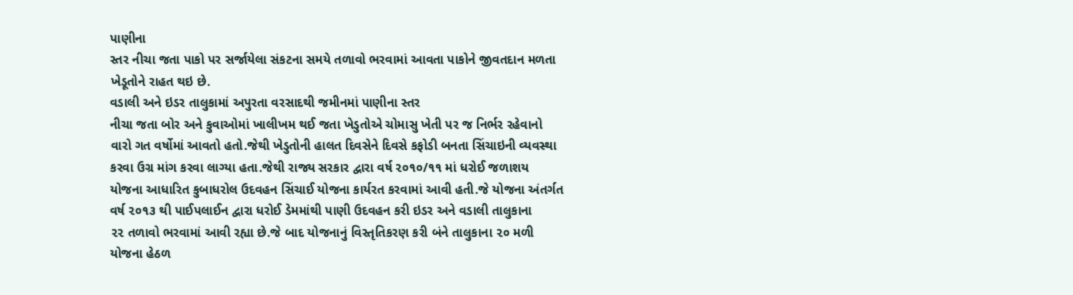પાણીના
સ્તર નીચા જતા પાકો પર સર્જાયેલા સંકટના સમયે તળાવો ભરવામાં આવતા પાકોને જીવતદાન મળતા
ખેડૂતોને રાહત થઇ છે.
વડાલી અને ઇડર તાલુકામાં અપુરતા વરસાદથી જમીનમાં પાણીના સ્તર
નીચા જતા બોર અને કુવાઓમાં ખાલીખમ થઈ જતા ખેડુતોએ ચોમાસુ ખેતી પર જ નિર્ભર રહેવાનો
વારો ગત વર્ષોમાં આવતો હતો.જેથી ખેડુતોની હાલત દિવસેને દિવસે કફોડી બનતા સિંચાઇની વ્યવસ્થા
કરવા ઉગ્ર માંગ કરવા લાગ્યા હતા.જેથી રાજ્ય સરકાર દ્વારા વર્ષ ૨૦૧૦/૧૧ માં ધરોઈ જળાશય
યોજના આધારિત કુબાધરોલ ઉદવહન સિંચાઈ યોજના કાર્યરત કરવામાં આવી હતી.જે યોજના અંતર્ગત
વર્ષ ૨૦૧૩ થી પાઈપલાઈન દ્વારા ધરોઈ ડેમમાંથી પાણી ઉદવહન કરી ઇડર અને વડાલી તાલુકાના
૨૨ તળાવો ભરવામાં આવી રહ્યા છે.જે બાદ યોજનાનું વિસ્તૃતિકરણ કરી બંને તાલુકાના ૨૦ મળી
યોજના હેઠળ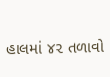હાલમાં ૪૨ તળાવો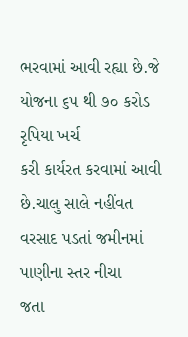ભરવામાં આવી રહ્યા છે.જે યોજના ૬૫ થી ૭૦ કરોડ રૃપિયા ખર્ચ
કરી કાર્યરત કરવામાં આવી છે.ચાલુ સાલે નહીંવત વરસાદ પડતાં જમીનમાં પાણીના સ્તર નીચા
જતા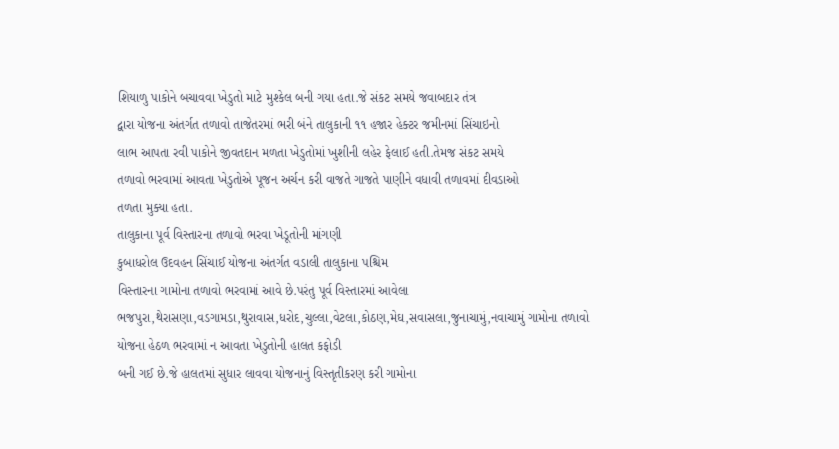શિયાળુ પાકોને બચાવવા ખેડુતો માટે મુશ્કેલ બની ગયા હતા.જે સંકટ સમયે જવાબદાર તંત્ર
દ્વારા યોજના અંતર્ગત તળાવો તાજેતરમાં ભરી બંને તાલુકાની ૧૧ હજાર હેક્ટર જમીનમાં સિંચાઇનો
લાભ આપતા રવી પાકોને જીવતદાન મળતા ખેડુતોમાં ખુશીની લહેર ફેલાઈ હતી.તેમજ સંકટ સમયે
તળાવો ભરવામાં આવતા ખેડુતોએ પૂજન અર્ચન કરી વાજતે ગાજતે પાણીને વધાવી તળાવમાં દીવડાઓ
તળતા મુક્યા હતા.
તાલુકાના પૂર્વ વિસ્તારના તળાવો ભરવા ખેડૂતોની માંગણી
કુબાધરોલ ઉદવહન સિંચાઈ યોજના અંતર્ગત વડાલી તાલુકાના પશ્ચિમ
વિસ્તારના ગામોના તળાવો ભરવામાં આવે છે.પરંતુ પૂર્વ વિસ્તારમાં આવેલા ભજપુરા,થેરાસણા,વડગામડા,થુરાવાસ,ધરોદ,ચુલ્લા,વેટલા,કોઠણ,મેઘ,સવાસલા,જુનાચામું,નવાચામું ગામોના તળાવો
યોજના હેઠળ ભરવામાં ન આવતા ખેડુતોની હાલત કફોડી
બની ગઈ છે.જે હાલતમાં સુધાર લાવવા યોજનાનું વિસ્તૃતીકરણ કરી ગામોના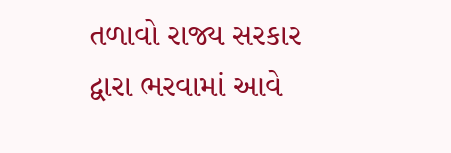તળાવો રાજ્ય સરકાર
દ્વારા ભરવામાં આવે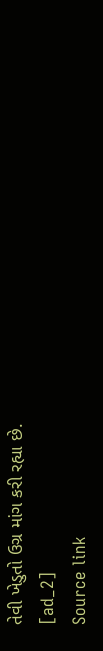તેવી ખેડુતો ઉગ્ર માંગ કરી રહ્યા છે.
[ad_2]
Source link